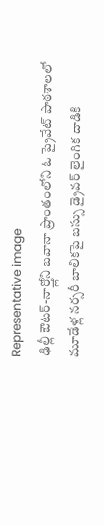Representative image
ఢిల్లీ ఔటర్-నార్త్లోని బవానా ప్రాంతంలోని ఓ ప్రైవేట్ పాఠశాలలో మూడేళ్ల నర్సరీ బాలికపై బస్సు డ్రైవర్ లైంగిక దాడికి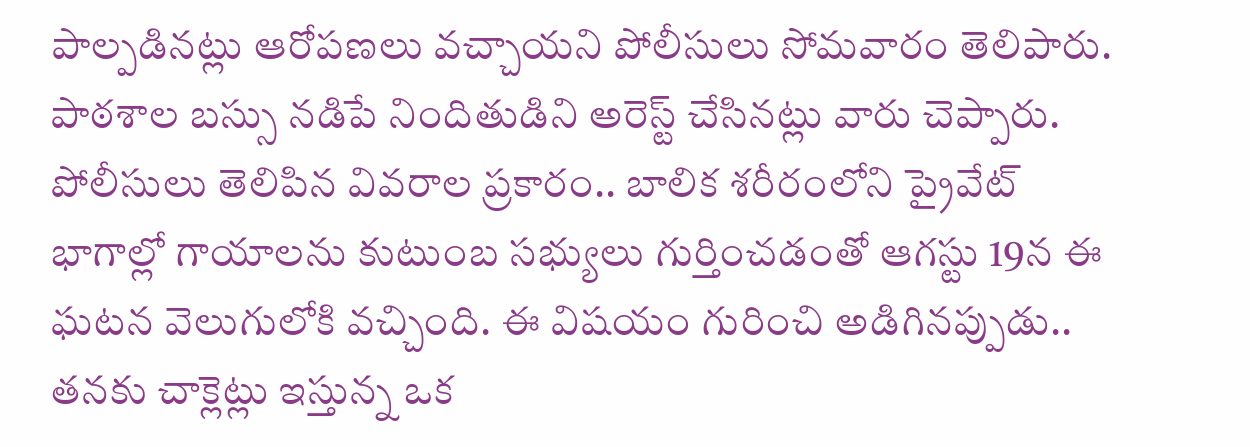పాల్పడినట్లు ఆరోపణలు వచ్చాయని పోలీసులు సోమవారం తెలిపారు. పాఠశాల బస్సు నడిపే నిందితుడిని అరెస్ట్ చేసినట్లు వారు చెప్పారు.
పోలీసులు తెలిపిన వివరాల ప్రకారం.. బాలిక శరీరంలోని ప్రైవేట్ భాగాల్లో గాయాలను కుటుంబ సభ్యులు గుర్తించడంతో ఆగస్టు 19న ఈ ఘటన వెలుగులోకి వచ్చింది. ఈ విషయం గురించి అడిగినప్పుడు.. తనకు చాక్లెట్లు ఇస్తున్న ఒక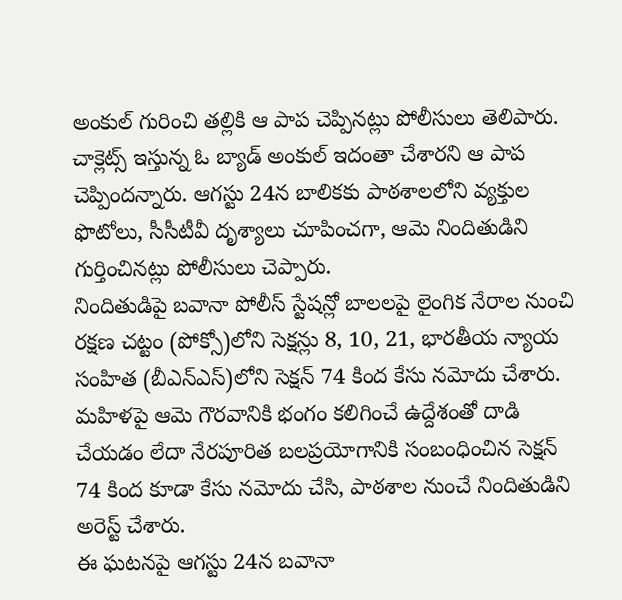అంకుల్ గురించి తల్లికి ఆ పాప చెప్పినట్లు పోలీసులు తెలిపారు. చాక్లెట్స్ ఇస్తున్న ఓ బ్యాడ్ అంకుల్ ఇదంతా చేశారని ఆ పాప చెప్పిందన్నారు. ఆగస్టు 24న బాలికకు పాఠశాలలోని వ్యక్తుల ఫొటోలు, సీసీటీవీ దృశ్యాలు చూపించగా, ఆమె నిందితుడిని గుర్తించినట్లు పోలీసులు చెప్పారు.
నిందితుడిపై బవానా పోలీస్ స్టేషన్లో బాలలపై లైంగిక నేరాల నుంచి రక్షణ చట్టం (పోక్సో)లోని సెక్షన్లు 8, 10, 21, భారతీయ న్యాయ సంహిత (బీఎన్ఎస్)లోని సెక్షన్ 74 కింద కేసు నమోదు చేశారు. మహిళపై ఆమె గౌరవానికి భంగం కలిగించే ఉద్దేశంతో దాడి చేయడం లేదా నేరపూరిత బలప్రయోగానికి సంబంధించిన సెక్షన్ 74 కింద కూడా కేసు నమోదు చేసి, పాఠశాల నుంచే నిందితుడిని అరెస్ట్ చేశారు.
ఈ ఘటనపై ఆగస్టు 24న బవానా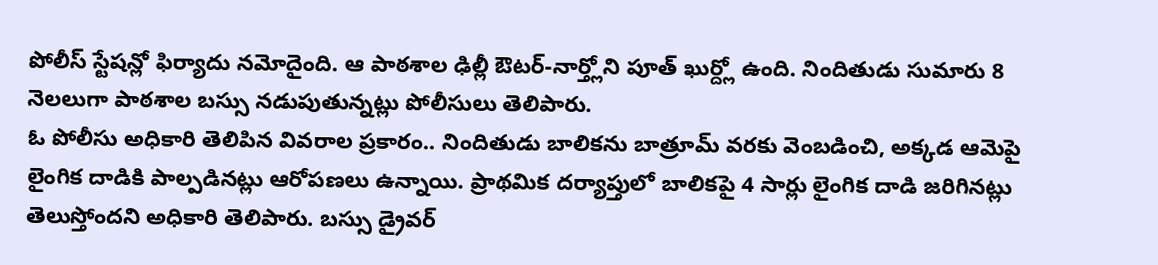పోలీస్ స్టేషన్లో ఫిర్యాదు నమోదైంది. ఆ పాఠశాల ఢిల్లీ ఔటర్-నార్త్లోని పూత్ ఖుర్ద్లో ఉంది. నిందితుడు సుమారు 8 నెలలుగా పాఠశాల బస్సు నడుపుతున్నట్లు పోలీసులు తెలిపారు.
ఓ పోలీసు అధికారి తెలిపిన వివరాల ప్రకారం.. నిందితుడు బాలికను బాత్రూమ్ వరకు వెంబడించి, అక్కడ ఆమెపై లైంగిక దాడికి పాల్పడినట్లు ఆరోపణలు ఉన్నాయి. ప్రాథమిక దర్యాప్తులో బాలికపై 4 సార్లు లైంగిక దాడి జరిగినట్లు తెలుస్తోందని అధికారి తెలిపారు. బస్సు డ్రైవర్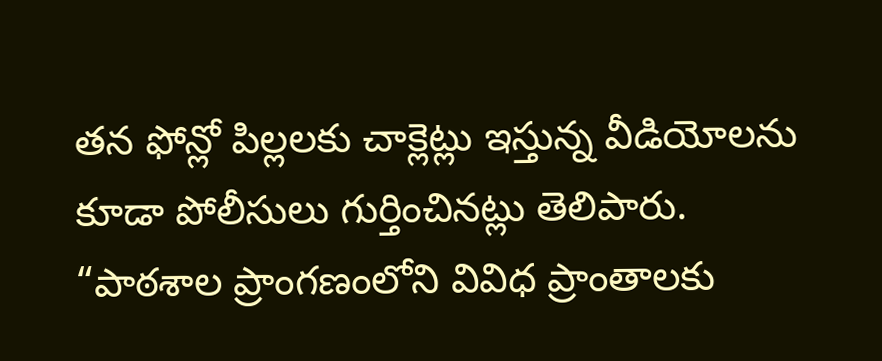తన ఫోన్లో పిల్లలకు చాక్లెట్లు ఇస్తున్న వీడియోలను కూడా పోలీసులు గుర్తించినట్లు తెలిపారు.
“పాఠశాల ప్రాంగణంలోని వివిధ ప్రాంతాలకు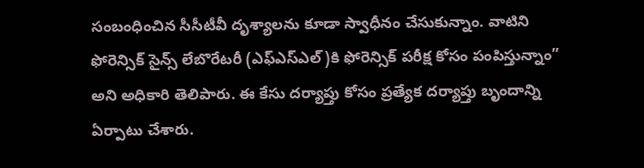సంబంధించిన సీసీటీవీ దృశ్యాలను కూడా స్వాధీనం చేసుకున్నాం. వాటిని ఫోరెన్సిక్ సైన్స్ లేబొరేటరీ (ఎఫ్ఎస్ఎల్)కి ఫోరెన్సిక్ పరీక్ష కోసం పంపిస్తున్నాం” అని అధికారి తెలిపారు. ఈ కేసు దర్యాప్తు కోసం ప్రత్యేక దర్యాప్తు బృందాన్ని ఏర్పాటు చేశారు.